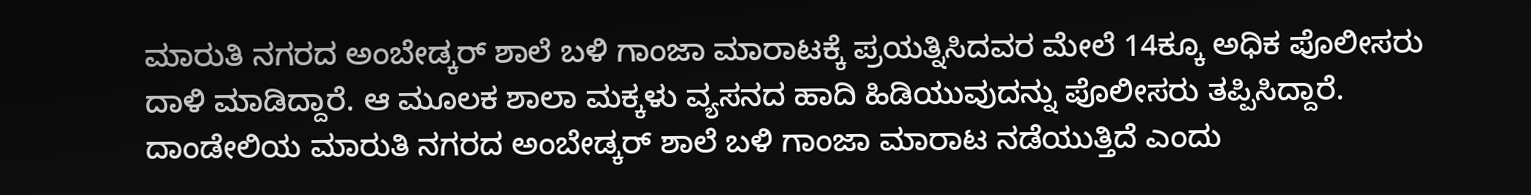ಮಾರುತಿ ನಗರದ ಅಂಬೇಡ್ಕರ್ ಶಾಲೆ ಬಳಿ ಗಾಂಜಾ ಮಾರಾಟಕ್ಕೆ ಪ್ರಯತ್ನಿಸಿದವರ ಮೇಲೆ 14ಕ್ಕೂ ಅಧಿಕ ಪೊಲೀಸರು ದಾಳಿ ಮಾಡಿದ್ದಾರೆ. ಆ ಮೂಲಕ ಶಾಲಾ ಮಕ್ಕಳು ವ್ಯಸನದ ಹಾದಿ ಹಿಡಿಯುವುದನ್ನು ಪೊಲೀಸರು ತಪ್ಪಿಸಿದ್ದಾರೆ.
ದಾಂಡೇಲಿಯ ಮಾರುತಿ ನಗರದ ಅಂಬೇಡ್ಕರ್ ಶಾಲೆ ಬಳಿ ಗಾಂಜಾ ಮಾರಾಟ ನಡೆಯುತ್ತಿದೆ ಎಂದು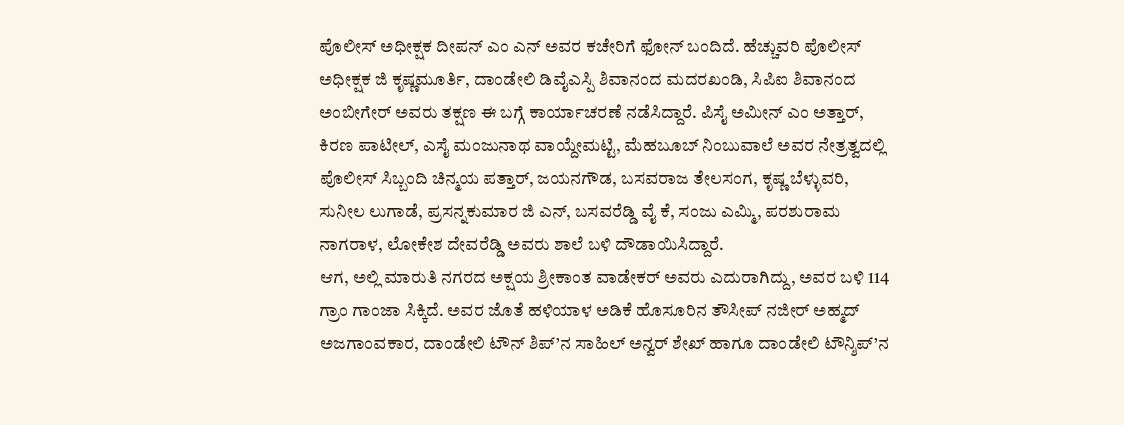ಪೊಲೀಸ್ ಅಧೀಕ್ಷಕ ದೀಪನ್ ಎಂ ಎನ್ ಅವರ ಕಚೇರಿಗೆ ಫೋನ್ ಬಂದಿದೆ. ಹೆಚ್ಚುವರಿ ಪೊಲೀಸ್ ಅಧೀಕ್ಷಕ ಜಿ ಕೃಷ್ಣಮೂರ್ತಿ, ದಾಂಡೇಲಿ ಡಿವೈಎಸ್ಪಿ ಶಿವಾನಂದ ಮದರಖಂಡಿ, ಸಿಪಿಐ ಶಿವಾನಂದ ಅಂಬೀಗೇರ್ ಅವರು ತಕ್ಷಣ ಈ ಬಗ್ಗೆ ಕಾರ್ಯಾಚರಣೆ ನಡೆಸಿದ್ದಾರೆ. ಪಿಸೈ ಅಮೀನ್ ಎಂ ಅತ್ತಾರ್, ಕಿರಣ ಪಾಟೀಲ್, ಎಸೈ ಮಂಜುನಾಥ ವಾಯ್ದೇಮಟ್ಟಿ, ಮೆಹಬೂಬ್ ನಿಂಬುವಾಲೆ ಅವರ ನೇತ್ರತ್ವದಲ್ಲಿ ಪೊಲೀಸ್ ಸಿಬ್ಬಂದಿ ಚಿನ್ಮಯ ಪತ್ತಾರ್, ಜಯನಗೌಡ, ಬಸವರಾಜ ತೇಲಸಂಗ, ಕೃಷ್ಣ ಬೆಳ್ಳುವರಿ, ಸುನೀಲ ಲುಗಾಡೆ, ಪ್ರಸನ್ನಕುಮಾರ ಜಿ ಎನ್, ಬಸವರೆಡ್ಡಿ ವೈ ಕೆ, ಸಂಜು ಎಮ್ಮಿ, ಪರಶುರಾಮ ನಾಗರಾಳ, ಲೋಕೇಶ ದೇವರೆಡ್ಡಿ ಅವರು ಶಾಲೆ ಬಳಿ ದೌಡಾಯಿಸಿದ್ದಾರೆ.
ಆಗ, ಅಲ್ಲಿ ಮಾರುತಿ ನಗರದ ಅಕ್ಷಯ ಶ್ರೀಕಾಂತ ವಾಡೇಕರ್ ಅವರು ಎದುರಾಗಿದ್ದು, ಅವರ ಬಳಿ 114 ಗ್ರಾಂ ಗಾಂಜಾ ಸಿಕ್ಕಿದೆ. ಅವರ ಜೊತೆ ಹಳಿಯಾಳ ಅಡಿಕೆ ಹೊಸೂರಿನ ತೌಸೀಪ್ ನಜೀರ್ ಅಹ್ಮದ್ ಅಜಗಾಂವಕಾರ, ದಾಂಡೇಲಿ ಟೌನ್ ಶಿಪ್’ನ ಸಾಹಿಲ್ ಅನ್ವರ್ ಶೇಖ್ ಹಾಗೂ ದಾಂಡೇಲಿ ಟೌನ್ಶಿಪ್’ನ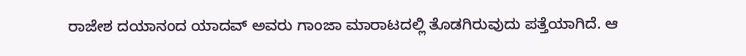ರಾಜೇಶ ದಯಾನಂದ ಯಾದವ್ ಅವರು ಗಾಂಜಾ ಮಾರಾಟದಲ್ಲಿ ತೊಡಗಿರುವುದು ಪತ್ತೆಯಾಗಿದೆ. ಆ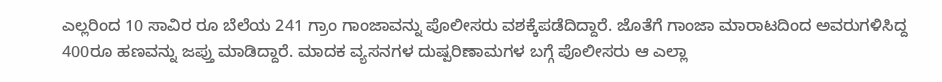ಎಲ್ಲರಿಂದ 10 ಸಾವಿರ ರೂ ಬೆಲೆಯ 241 ಗ್ರಾಂ ಗಾಂಜಾವನ್ನು ಪೊಲೀಸರು ವಶಕ್ಕೆಪಡೆದಿದ್ದಾರೆ. ಜೊತೆಗೆ ಗಾಂಜಾ ಮಾರಾಟದಿಂದ ಅವರುಗಳಿಸಿದ್ದ 400ರೂ ಹಣವನ್ನು ಜಪ್ತು ಮಾಡಿದ್ದಾರೆ. ಮಾದಕ ವ್ಯಸನಗಳ ದುಷ್ಪರಿಣಾಮಗಳ ಬಗ್ಗೆ ಪೊಲೀಸರು ಆ ಎಲ್ಲಾ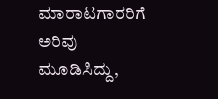ಮಾರಾಟಗಾರರಿಗೆ ಅರಿವು ಮೂಡಿಸಿದ್ದು,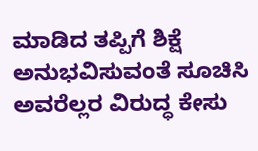ಮಾಡಿದ ತಪ್ಪಿಗೆ ಶಿಕ್ಷೆ ಅನುಭವಿಸುವಂತೆ ಸೂಚಿಸಿ ಅವರೆಲ್ಲರ ವಿರುದ್ಧ ಕೇಸು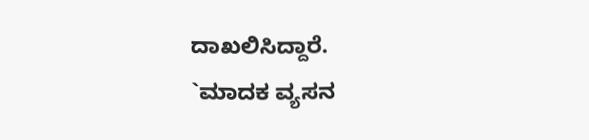ದಾಖಲಿಸಿದ್ದಾರೆ.
`ಮಾದಕ ವ್ಯಸನ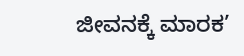ಜೀವನಕ್ಕೆ ಮಾರಕ’